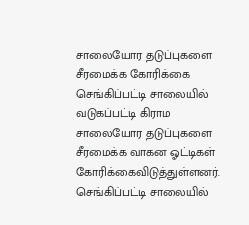சாலையோர தடுப்புகளை சீரமைக்க கோரிக்கை
செங்கிப்பட்டி சாலையில் வடுகப்பட்டி கிராம சாலையோர தடுப்புகளை சீரமைக்க வாகன ஓட்டிகள் கோரிக்கைவிடுத்துள்ளனர்.
செங்கிப்பட்டி சாலையில்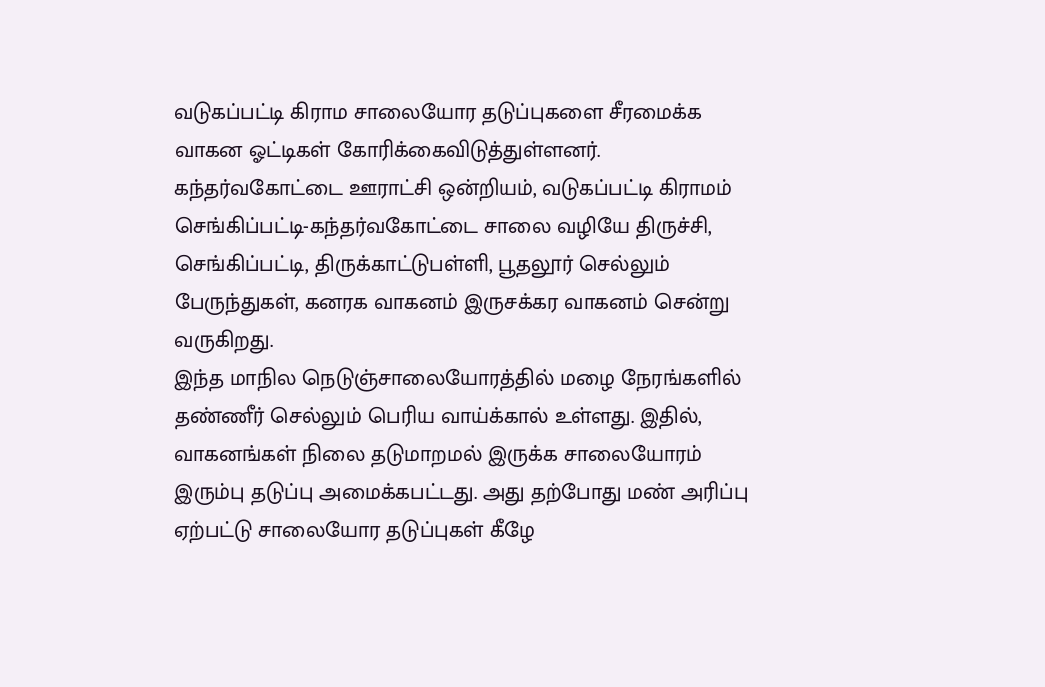வடுகப்பட்டி கிராம சாலையோர தடுப்புகளை சீரமைக்க வாகன ஓட்டிகள் கோரிக்கைவிடுத்துள்ளனர்.
கந்தர்வகோட்டை ஊராட்சி ஒன்றியம், வடுகப்பட்டி கிராமம் செங்கிப்பட்டி-கந்தர்வகோட்டை சாலை வழியே திருச்சி, செங்கிப்பட்டி, திருக்காட்டுபள்ளி, பூதலூர் செல்லும் பேருந்துகள், கனரக வாகனம் இருசக்கர வாகனம் சென்று வருகிறது.
இந்த மாநில நெடுஞ்சாலையோரத்தில் மழை நேரங்களில் தண்ணீர் செல்லும் பெரிய வாய்க்கால் உள்ளது. இதில், வாகனங்கள் நிலை தடுமாறமல் இருக்க சாலையோரம் இரும்பு தடுப்பு அமைக்கபட்டது. அது தற்போது மண் அரிப்பு ஏற்பட்டு சாலையோர தடுப்புகள் கீழே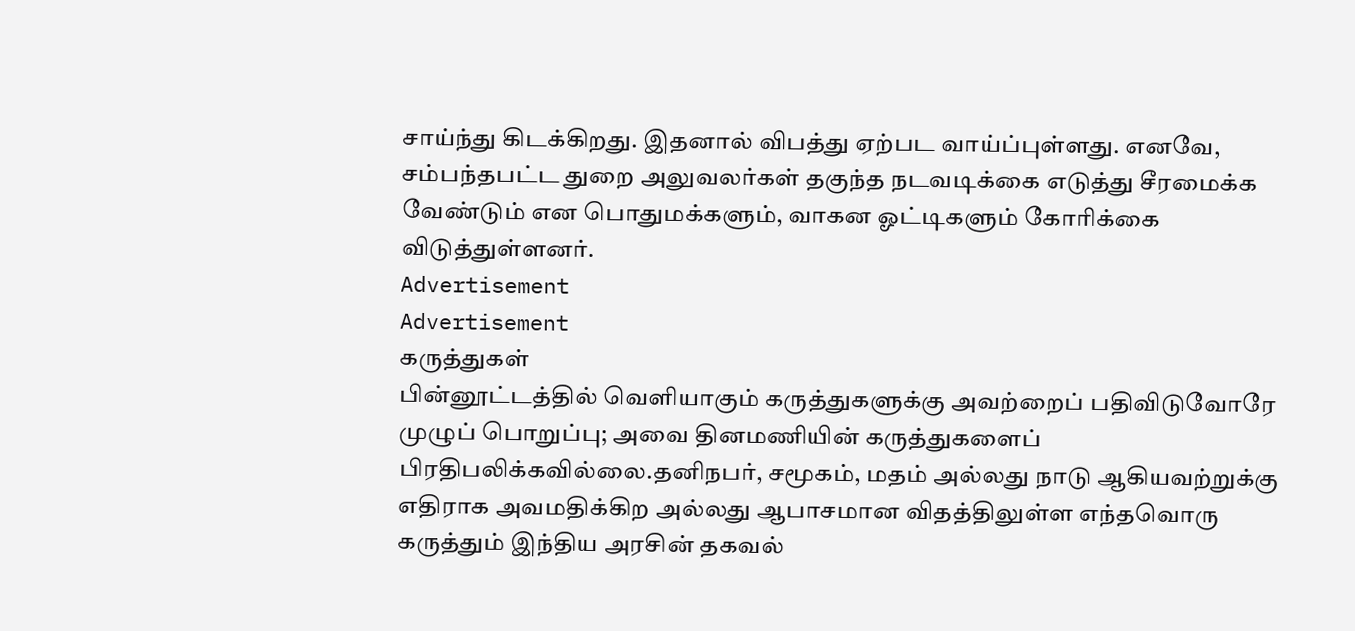சாய்ந்து கிடக்கிறது. இதனால் விபத்து ஏற்பட வாய்ப்புள்ளது. எனவே, சம்பந்தபட்ட துறை அலுவலர்கள் தகுந்த நடவடிக்கை எடுத்து சீரமைக்க வேண்டும் என பொதுமக்களும், வாகன ஓட்டிகளும் கோரிக்கை விடுத்துள்ளனர்.
Advertisement
Advertisement
கருத்துகள்
பின்னூட்டத்தில் வெளியாகும் கருத்துகளுக்கு அவற்றைப் பதிவிடுவோரே முழுப் பொறுப்பு; அவை தினமணியின் கருத்துகளைப் பிரதிபலிக்கவில்லை.தனிநபர், சமூகம், மதம் அல்லது நாடு ஆகியவற்றுக்கு எதிராக அவமதிக்கிற அல்லது ஆபாசமான விதத்திலுள்ள எந்தவொரு கருத்தும் இந்திய அரசின் தகவல்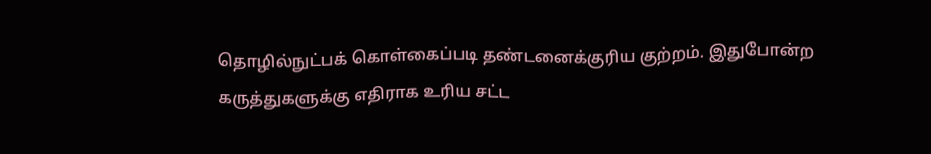தொழில்நுட்பக் கொள்கைப்படி தண்டனைக்குரிய குற்றம். இதுபோன்ற கருத்துகளுக்கு எதிராக உரிய சட்ட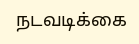நடவடிக்கை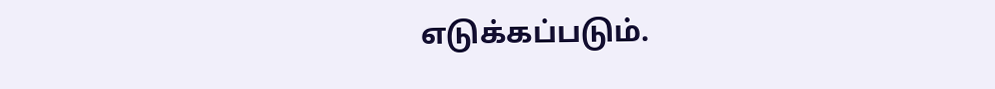எடுக்கப்படும்.